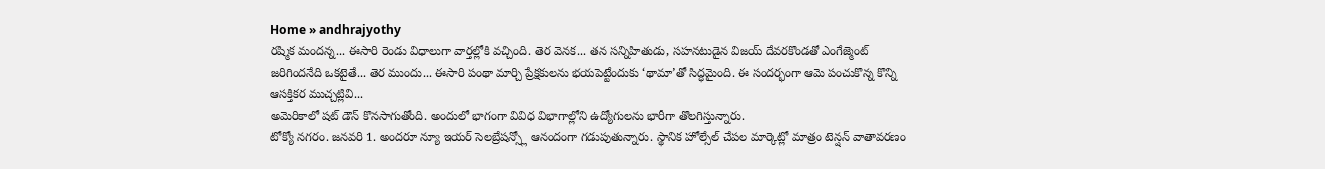Home » andhrajyothy
రష్మిక మందన్న... ఈసారి రెండు విధాలుగా వార్తల్లోకి వచ్చింది. తెర వెనక... తన సన్నిహితుడు, సహనటుడైన విజయ్ దేవరకొండతో ఎంగేజ్మెంట్ జరిగిందనేది ఒకటైతే... తెర ముందు... ఈసారి పంథా మార్చి ప్రేక్షకులను భయపెట్టేందుకు ‘థామా’తో సిద్ధమైంది. ఈ సందర్భంగా ఆమె పంచుకొన్న కొన్ని ఆసక్తికర ముచ్చట్లివి...
అమెరికాలో షట్ డౌన్ కొనసాగుతోంది. అందులో భాగంగా వివిధ విభాగాల్లోని ఉద్యోగులను భారీగా తొలగిస్తున్నారు.
టోక్యో నగరం. జనవరి 1. అందరూ న్యూ ఇయర్ సెలబ్రేషన్స్లో ఆనందంగా గడుపుతున్నారు. స్థానిక హోల్సేల్ చేపల మార్కెట్లో మాత్రం టెన్షన్ వాతావరణం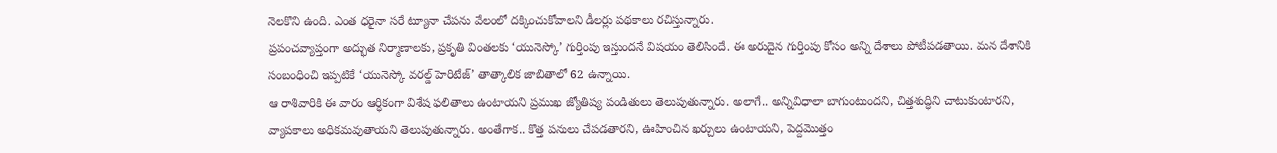నెలకొని ఉంది. ఎంత ధరైనా సరే ట్యూనా చేపను వేలంలో దక్కించుకోవాలని డీలర్లు పథకాలు రచిస్తున్నారు.
ప్రపంచవ్యాప్తంగా అద్భుత నిర్మాణాలకు, ప్రకృతి వింతలకు ‘యునెస్కో’ గుర్తింపు ఇస్తుందనే విషయం తెలిసిందే. ఈ అరుదైన గుర్తింపు కోసం అన్ని దేశాలు పోటీపడతాయి. మన దేశానికి సంబంధించి ఇప్పటికే ‘యునెస్కో వరల్డ్ హెరిటేజ్’ తాత్కాలిక జాబితాలో 62 ఉన్నాయి.
ఆ రాశివారికి ఈ వారం ఆర్ధికంగా విశేష ఫలితాలు ఉంటాయని ప్రముఖ జ్యోతిష్య పండితులు తెలుపుతున్నారు. అలాగే.. అన్నివిధాలా బాగుంటుందని, చిత్తశుద్ధిని చాటుకుంటారని, వ్యాపకాలు అధికమవుతాయని తెలుపుతున్నారు. అంతేగాక.. కొత్త పనులు చేపడతారని, ఊహించిన ఖర్చులు ఉంటాయని, పెద్దమొత్తం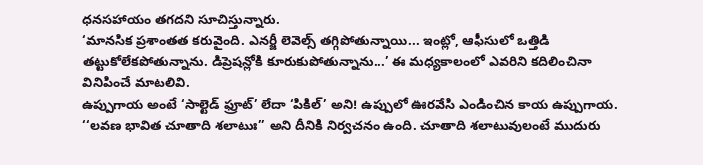ధనసహాయం తగదని సూచిస్తున్నారు.
‘మానసిక ప్రశాంతత కరువైంది. ఎనర్జీ లెవెల్స్ తగ్గిపోతున్నాయి... ఇంట్లో, ఆఫీసులో ఒత్తిడి తట్టుకోలేకపోతున్నాను. డిప్రెషన్లోకి కూరుకుపోతున్నాను...’ ఈ మధ్యకాలంలో ఎవరిని కదిలించినా వినిపించే మాటలివి.
ఉప్పుగాయ అంటే ‘సాల్టెడ్ ఫ్రూట్’ లేదా ‘పికిల్’ అని! ఉప్పులో ఊరవేసి ఎండించిన కాయ ఉప్పుగాయ. ‘‘లవణ భావిత చూతాది శలాటుః’’ అని దీనికి నిర్వచనం ఉంది. చూతాది శలాటువులంటే ముదురు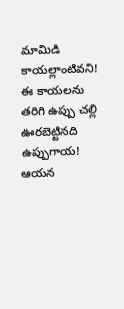మామిడి కాయల్లాంటివని! ఈ కాయలను తరిగి ఉప్పు చల్లి ఊరబెట్టినది ఉప్పుగాయ!
ఆయన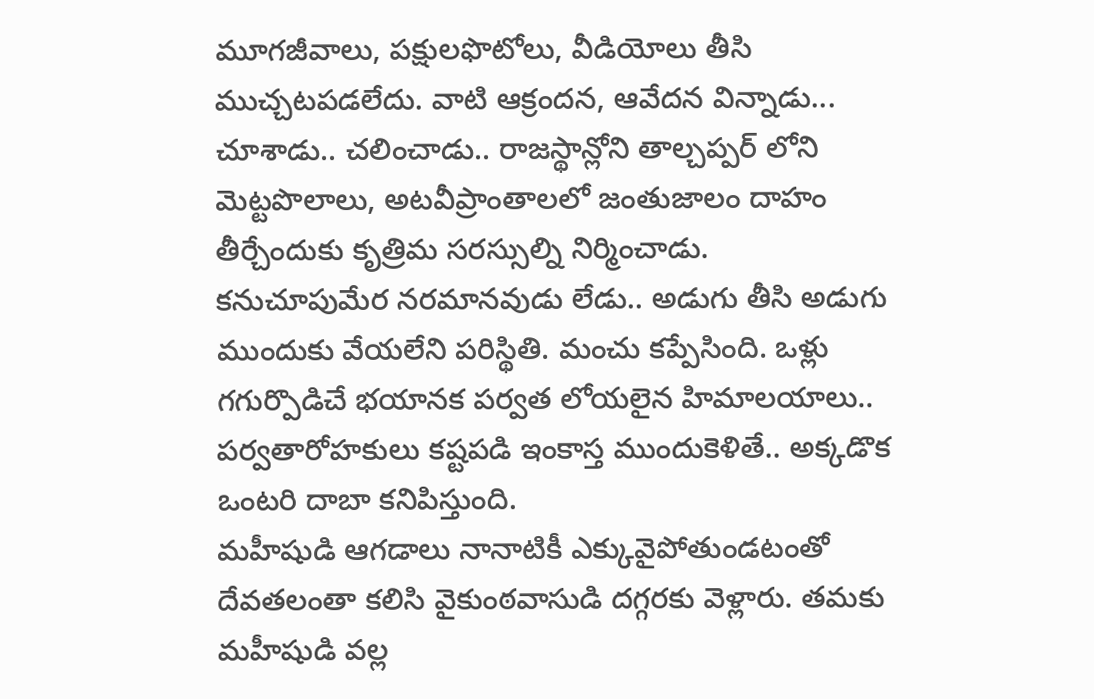మూగజీవాలు, పక్షులఫొటోలు, వీడియోలు తీసి ముచ్చటపడలేదు. వాటి ఆక్రందన, ఆవేదన విన్నాడు... చూశాడు.. చలించాడు.. రాజస్థాన్లోని తాల్చప్పర్ లోని మెట్టపొలాలు, అటవీప్రాంతాలలో జంతుజాలం దాహం తీర్చేందుకు కృత్రిమ సరస్సుల్ని నిర్మించాడు.
కనుచూపుమేర నరమానవుడు లేడు.. అడుగు తీసి అడుగు ముందుకు వేయలేని పరిస్థితి. మంచు కప్పేసింది. ఒళ్లు గగుర్పొడిచే భయానక పర్వత లోయలైన హిమాలయాలు.. పర్వతారోహకులు కష్టపడి ఇంకాస్త ముందుకెళితే.. అక్కడొక ఒంటరి దాబా కనిపిస్తుంది.
మహీషుడి ఆగడాలు నానాటికీ ఎక్కువైపోతుండటంతో దేవతలంతా కలిసి వైకుంఠవాసుడి దగ్గరకు వెళ్లారు. తమకు మహీషుడి వల్ల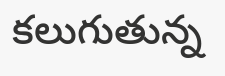కలుగుతున్న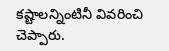కష్టాలన్నింటినీ వివరించి చెప్పారు.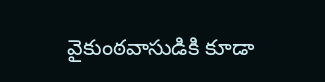వైకుంఠవాసుడికి కూడా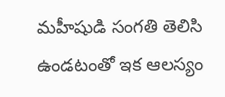మహీషుడి సంగతి తెలిసి ఉండటంతో ఇక ఆలస్యం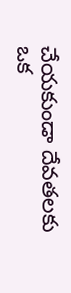చేయకుండా దేవతలకు ఒక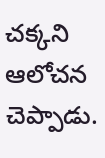చక్కని ఆలోచన చెప్పాడు.